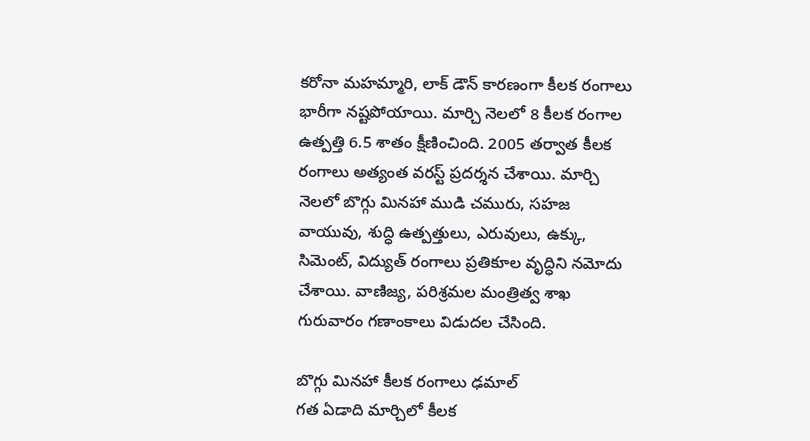కరోనా మహమ్మారి, లాక్ డౌన్ కారణంగా కీలక రంగాలు భారీగా నష్టపోయాయి. మార్చి నెలలో 8 కీలక రంగాల ఉత్పత్తి 6.5 శాతం క్షీణించింది. 2005 తర్వాత కీలక రంగాలు అత్యంత వరస్ట్ ప్రదర్శన చేశాయి. మార్చి నెలలో బొగ్గు మినహా ముడి చమురు, సహజ వాయువు, శుద్ధి ఉత్పత్తులు, ఎరువులు, ఉక్కు, సిమెంట్, విద్యుత్ రంగాలు ప్రతికూల వృద్ధిని నమోదు చేశాయి. వాణిజ్య, పరిశ్రమల మంత్రిత్వ శాఖ గురువారం గణాంకాలు విడుదల చేసింది.

బొగ్గు మినహా కీలక రంగాలు ఢమాల్
గత ఏడాది మార్చిలో కీలక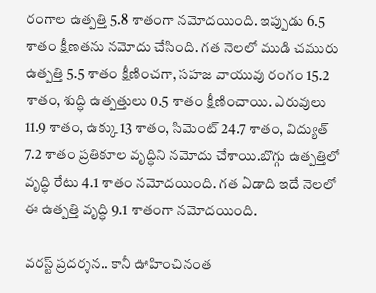రంగాల ఉత్పత్తి 5.8 శాతంగా నమోదయింది. ఇప్పుడు 6.5 శాతం క్షీణతను నమోదు చేసింది. గత నెలలో ముడి చమురు ఉత్పత్తి 5.5 శాతం క్షీణించగా, సహజ వాయువు రంగం 15.2 శాతం, శుద్ధి ఉత్పత్తులు 0.5 శాతం క్షీణించాయి. ఎరువులు 11.9 శాతం, ఉక్కు 13 శాతం, సిమెంట్ 24.7 శాతం, విద్యుత్ 7.2 శాతం ప్రతికూల వృద్ధిని నమోదు చేశాయి.బొగ్గు ఉత్పత్తిలో వృద్ధి రేటు 4.1 శాతం నమోదయింది. గత ఏడాది ఇదే నెలలో ఈ ఉత్పత్తి వృద్ధి 9.1 శాతంగా నమోదయింది.

వరస్ట్ ప్రదర్శన.. కానీ ఊహించినంత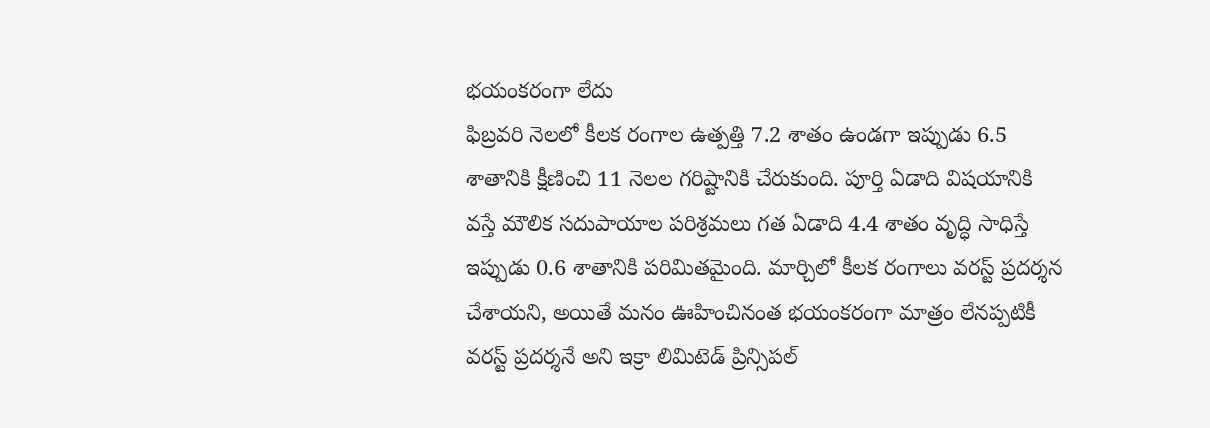భయంకరంగా లేదు
ఫిబ్రవరి నెలలో కీలక రంగాల ఉత్పత్తి 7.2 శాతం ఉండగా ఇప్పుడు 6.5 శాతానికి క్షీణించి 11 నెలల గరిష్టానికి చేరుకుంది. పూర్తి ఏడాది విషయానికి వస్తే మౌలిక సదుపాయాల పరిశ్రమలు గత ఏడాది 4.4 శాతం వృద్ధి సాధిస్తే ఇప్పుడు 0.6 శాతానికి పరిమితమైంది. మార్చిలో కీలక రంగాలు వరస్ట్ ప్రదర్శన చేశాయని, అయితే మనం ఊహించినంత భయంకరంగా మాత్రం లేనప్పటికీ వరస్ట్ ప్రదర్శనే అని ఇక్రా లిమిటెడ్ ప్రిన్సిపల్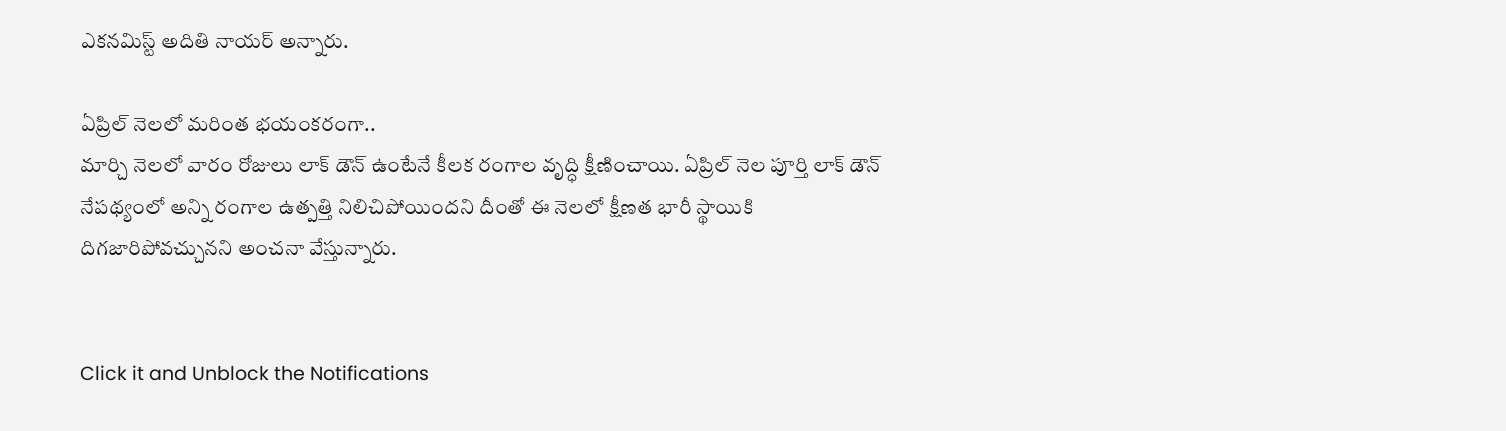ఎకనమిస్ట్ అదితి నాయర్ అన్నారు.

ఏప్రిల్ నెలలో మరింత భయంకరంగా..
మార్చి నెలలో వారం రోజులు లాక్ డౌన్ ఉంటేనే కీలక రంగాల వృద్ధి క్షీణించాయి. ఏప్రిల్ నెల పూర్తి లాక్ డౌన్ నేపథ్యంలో అన్ని రంగాల ఉత్పత్తి నిలిచిపోయిందని దీంతో ఈ నెలలో క్షీణత భారీ స్థాయికి దిగజారిపోవచ్చునని అంచనా వేస్తున్నారు.


Click it and Unblock the Notifications